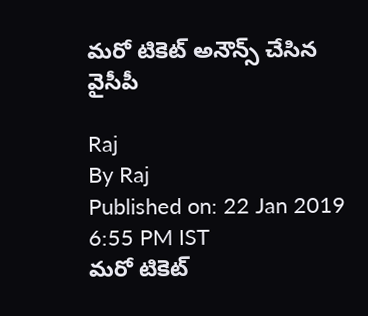మరో టికెట్ అనౌన్స్ చేసిన వైసీపీ

Raj
By Raj
Published on: 22 Jan 2019 6:55 PM IST
మరో టికెట్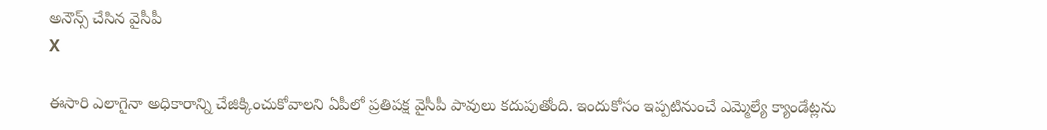అనౌన్స్ చేసిన వైసీపీ
X

ఈసారి ఎలాగైనా అధికారాన్ని చేజిక్కించుకోవాలని ఏపీలో ప్రతిపక్ష వైసీపీ పావులు కదుపుతోంది. ఇందుకోసం ఇప్పటినుంచే ఎమ్మెల్యే క్యాండేట్లను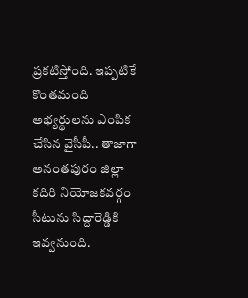ప్రకటిస్తోంది. ఇప్పటికే కొంతమంది అభ్యర్థులను ఎంపిక చేసిన వైసీపీ.. తాజాగా అనంతపురం జిల్లా కదిరి నియోజకవర్గం సీటును సిద్దారెడ్డికి ఇవ్వనుంది.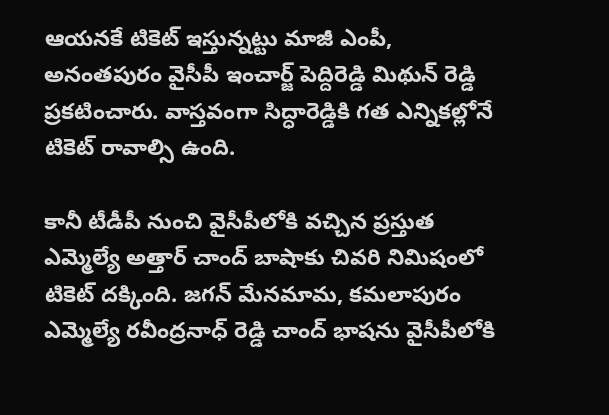ఆయనకే టికెట్ ఇస్తున్నట్టు మాజీ ఎంపీ, అనంతపురం వైసీపీ ఇంచార్జ్ పెద్దిరెడ్డి మిథున్ రెడ్డి ప్రకటించారు. వాస్తవంగా సిద్ధారెడ్డికి గత ఎన్నికల్లోనే టికెట్ రావాల్సి ఉంది.

కానీ టీడీపీ నుంచి వైసీపీలోకి వచ్చిన ప్రస్తుత ఎమ్మెల్యే అత్తార్ చాంద్ బాషాకు చివరి నిమిషంలో టికెట్ దక్కింది. జగన్ మేనమామ, కమలాపురం ఎమ్మెల్యే రవీంద్రనాధ్ రెడ్డి చాంద్ భాషను వైసీపీలోకి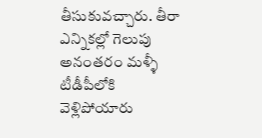తీసుకువచ్చారు. తీరా ఎన్నికల్లో గెలుపు అనంతరం మళ్ళీ టీడీపీలోకి వెళ్లిపోయారు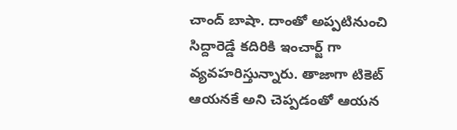చాంద్ బాషా. దాంతో అప్పటినుంచి సిద్దారెడ్డే కదిరికి ఇంచార్జ్ గా వ్యవహరిస్తున్నారు. తాజాగా టికెట్ ఆయనకే అని చెప్పడంతో ఆయన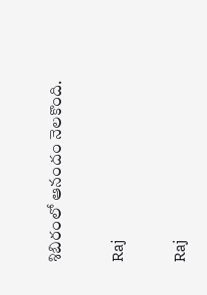శిబిరంలో ఆనందం నెలకొంది.

Raj

Raj